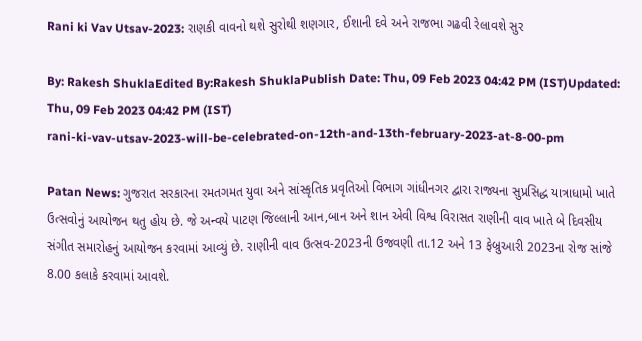Rani ki Vav Utsav-2023: રાણકી વાવનો થશે સુરોથી શણગાર, ઈશાની દવે અને રાજભા ગઢવી રેલાવશે સુર

By: Rakesh ShuklaEdited By:Rakesh ShuklaPublish Date: Thu, 09 Feb 2023 04:42 PM (IST)Updated: Thu, 09 Feb 2023 04:42 PM (IST)
rani-ki-vav-utsav-2023-will-be-celebrated-on-12th-and-13th-february-2023-at-8-00-pm

Patan News: ગુજરાત સરકારના રમતગમત યુવા અને સાંસ્કૃતિક પ્રવૃતિઓ વિભાગ ગાંધીનગર દ્વારા રાજ્યના સુપ્રસિદ્ધ યાત્રાધામો ખાતે ઉત્સવોનું આયોજન થતુ હોય છે. જે અન્વયે પાટણ જિલ્લાની આન,બાન અને શાન એવી વિશ્વ વિરાસત રાણીની વાવ ખાતે બે દિવસીય સંગીત સમારોહનું આયોજન કરવામાં આવ્યું છે. રાણીની વાવ ઉત્સવ-2023ની ઉજવણી તા.12 અને 13 ફેબ્રુઆરી 2023ના રોજ સાંજે 8.00 કલાકે કરવામાં આવશે.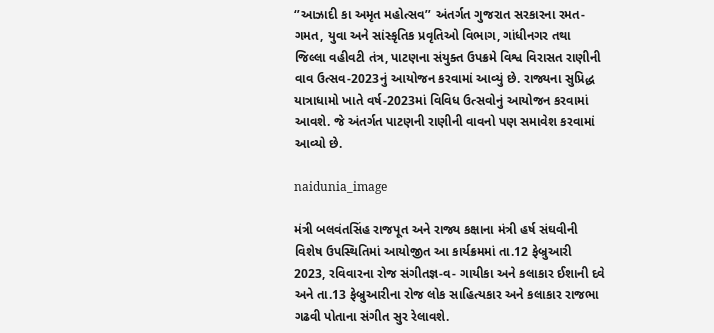‘’આઝાદી કા અમૃત મહોત્સવ’’ અંતર્ગત ગુજરાત સરકારના રમત-ગમત, યુવા અને સાંસ્કૃતિક પ્રવૃતિઓ વિભાગ, ગાંધીનગર તથા જિલ્લા વહીવટી તંત્ર, પાટણના સંયુક્ત ઉપક્રમે વિશ્વ વિરાસત રાણીની વાવ ઉત્સવ-2023નું આયોજન કરવામાં આવ્યું છે. રાજ્યના સુપ્રિદ્ધ યાત્રાધામો ખાતે વર્ષ-2023માં વિવિધ ઉત્સવોનું આયોજન કરવામાં આવશે. જે અંતર્ગત પાટણની રાણીની વાવનો પણ સમાવેશ કરવામાં આવ્યો છે.

naidunia_image

મંત્રી બલવંતસિંહ રાજપૂત અને રાજ્ય કક્ષાના મંત્રી હર્ષ સંઘવીની વિશેષ ઉપસ્થિતિમાં આયોજીત આ કાર્યક્રમમાં તા.12 ફેબ્રુઆરી 2023, રવિવારના રોજ સંગીતજ્ઞ-વ- ગાયીકા અને કલાકાર ઈશાની દવે અને તા.13 ફેબ્રુઆરીના રોજ લોક સાહિત્યકાર અને કલાકાર રાજભા ગઢવી પોતાના સંગીત સુર રેલાવશે.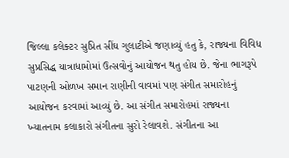જિલ્લા કલેક્ટર સુપ્રિત સીંઘ ગુલાટીએ જણાવ્યું હતુ કે, રાજ્યના વિવિધ સુપ્રસિદ્ધ યાત્રાધામોમાં ઉત્સવોનું આયોજન થતુ હોય છે. જેના ભાગરૂપે પાટણની ઓળખ સમાન રાણીની વાવમાં પણ સંગીત સમારોહનું આયોજન કરવામાં આવ્યું છે. આ સંગીત સમારોહમાં રાજ્યના ખ્યાતનામ કલાકારો સંગીતના સુરો રેલાવશે. સંગીતના આ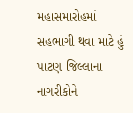મહાસમારોહમાં સહભાગી થવા માટે હું પાટણ જિલ્લાના નાગરીકોને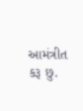આમંત્રીત કરૂ છુ.